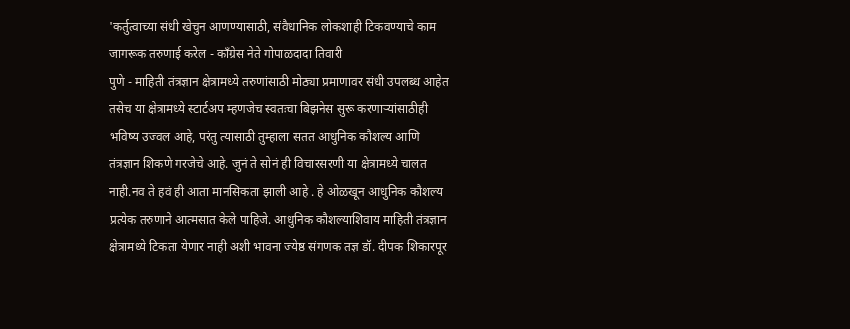'कर्तुत्वाच्या संधी खेचुन आणण्यासाठी, संवैधानिक लोकशाही टिकवण्याचे काम जागरूक तरुणाई करेल - काँग्रेस नेते गोपाळदादा तिवारी
पुणे - माहिती तंत्रज्ञान क्षेत्रामध्ये तरुणांसाठी मोठ्या प्रमाणावर संधी उपलब्ध आहेत तसेच या क्षेत्रामध्ये स्टार्टअप म्हणजेच स्वतःचा बिझनेस सुरू करणाऱ्यांसाठीही भविष्य उज्वल आहे, परंतु त्यासाठी तुम्हाला सतत आधुनिक कौशल्य आणि तंत्रज्ञान शिकणे गरजेचे आहे. जुनं ते सोनं ही विचारसरणी या क्षेत्रामध्ये चालत नाही.नव ते हवं ही आता मानसिकता झाली आहे . हे ओळखून आधुनिक कौशल्य प्रत्येक तरुणाने आत्मसात केले पाहिजे. आधुनिक कौशल्याशिवाय माहिती तंत्रज्ञान क्षेत्रामध्ये टिकता येणार नाही अशी भावना ज्येष्ठ संगणक तज्ञ डॉ. दीपक शिकारपूर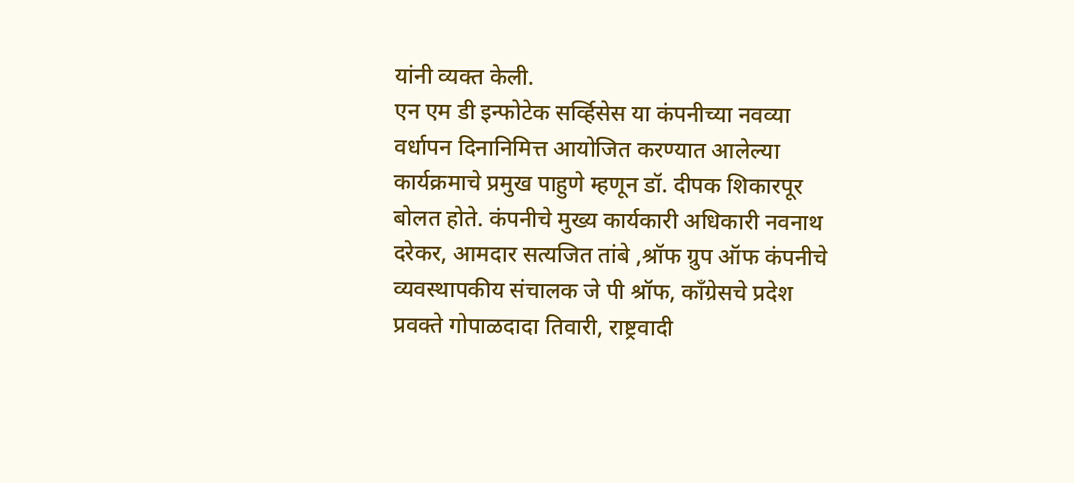यांनी व्यक्त केली.
एन एम डी इन्फोटेक सर्व्हिसेस या कंपनीच्या नवव्या वर्धापन दिनानिमित्त आयोजित करण्यात आलेल्या कार्यक्रमाचे प्रमुख पाहुणे म्हणून डॉ. दीपक शिकारपूर बोलत होते. कंपनीचे मुख्य कार्यकारी अधिकारी नवनाथ दरेकर, आमदार सत्यजित तांबे ,श्रॉफ ग्रुप ऑफ कंपनीचे व्यवस्थापकीय संचालक जे पी श्रॉफ, काँग्रेसचे प्रदेश प्रवक्ते गोपाळदादा तिवारी, राष्ट्रवादी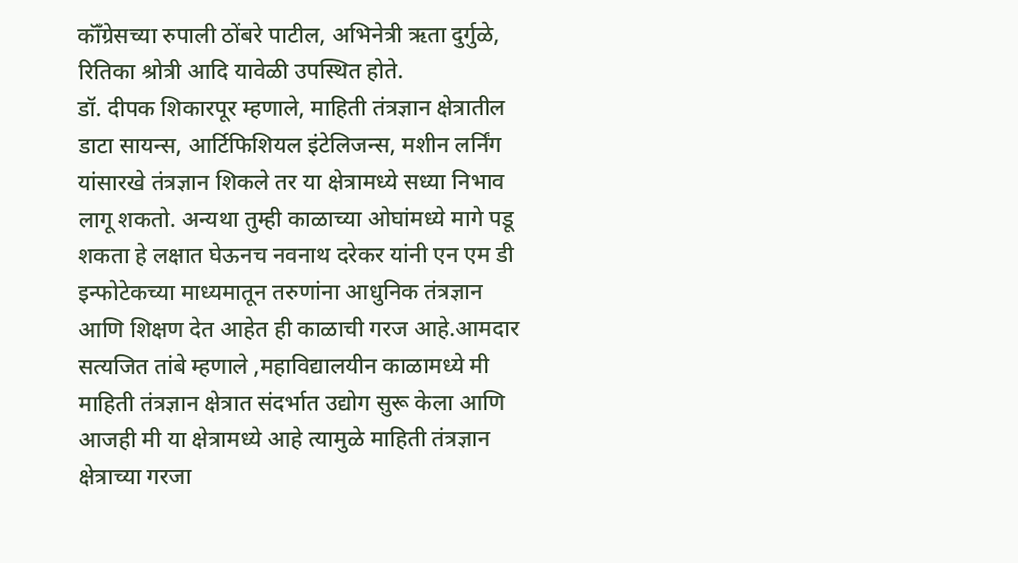कॉँग्रेसच्या रुपाली ठोंबरे पाटील, अभिनेत्री ऋता दुर्गुळे, रितिका श्रोत्री आदि यावेळी उपस्थित होते.
डॉ. दीपक शिकारपूर म्हणाले, माहिती तंत्रज्ञान क्षेत्रातील डाटा सायन्स, आर्टिफिशियल इंटेलिजन्स, मशीन लर्निंग यांसारखे तंत्रज्ञान शिकले तर या क्षेत्रामध्ये सध्या निभाव लागू शकतो. अन्यथा तुम्ही काळाच्या ओघांमध्ये मागे पडू शकता हे लक्षात घेऊनच नवनाथ दरेकर यांनी एन एम डी इन्फोटेकच्या माध्यमातून तरुणांना आधुनिक तंत्रज्ञान आणि शिक्षण देत आहेत ही काळाची गरज आहे.आमदार सत्यजित तांबे म्हणाले ,महाविद्यालयीन काळामध्ये मी माहिती तंत्रज्ञान क्षेत्रात संदर्भात उद्योग सुरू केला आणि आजही मी या क्षेत्रामध्ये आहे त्यामुळे माहिती तंत्रज्ञान क्षेत्राच्या गरजा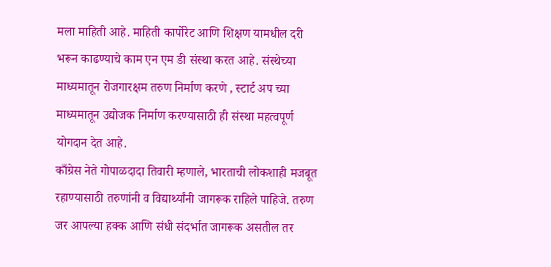मला माहिती आहे. माहिती कार्पोरेट आणि शिक्षण यामधील दरी भरून काढण्याचे काम एन एम डी संस्था करत आहे. संस्थेच्या माध्यमातून रोजगारक्षम तरुण निर्माण करणे , स्टार्ट अप च्या माध्यमातून उद्योजक निर्माण करण्यासाठी ही संस्था महत्वपूर्ण योगदान देत आहे.
काँग्रेस नेते गोपाळदादा तिवारी म्हणाले, भारताची लोकशाही मजबूत रहाण्यासाठी तरुणांनी व विद्यार्थ्यांनी जागरूक राहिले पाहिजे. तरुण जर आपल्या हक्क आणि संधी संदर्भात जागरूक असतील तर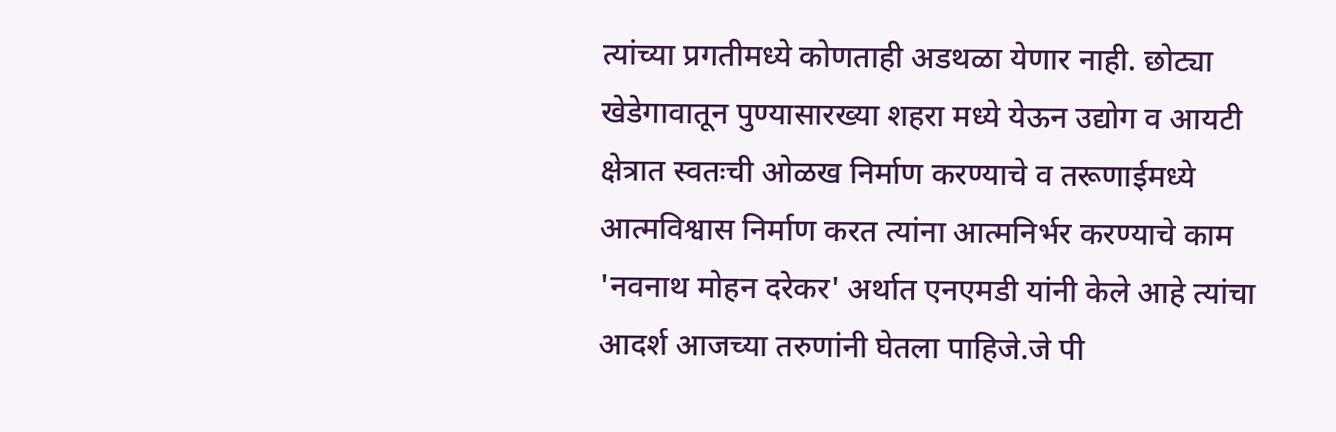त्यांच्या प्रगतीमध्ये कोणताही अडथळा येणार नाही. छोट्या खेडेगावातून पुण्यासारख्या शहरा मध्ये येऊन उद्योग व आयटी क्षेत्रात स्वतःची ओळख निर्माण करण्याचे व तरूणाईमध्ये आत्मविश्वास निर्माण करत त्यांना आत्मनिर्भर करण्याचे काम 'नवनाथ मोहन दरेकर' अर्थात एनएमडी यांनी केले आहे त्यांचा आदर्श आजच्या तरुणांनी घेतला पाहिजे.जे पी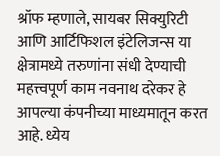श्रॉफ म्हणाले, सायबर सिक्युरिटी आणि आर्टिफिशल इंटेलिजन्स या क्षेत्रामध्ये तरुणांना संधी देण्याची महत्त्वपूर्ण काम नवनाथ दरेकर हे आपल्या कंपनीच्या माध्यमातून करत आहे. ध्येय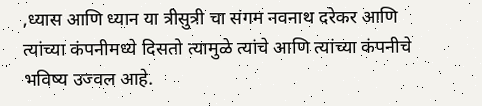,ध्यास आणि ध्यान या त्रीसुत्री चा संगम नवनाथ दरेकर आणि त्यांच्या कंपनीमध्ये दिसतो त्यामुळे त्यांचे आणि त्यांच्या कंपनीचे भविष्य उज्वल आहे.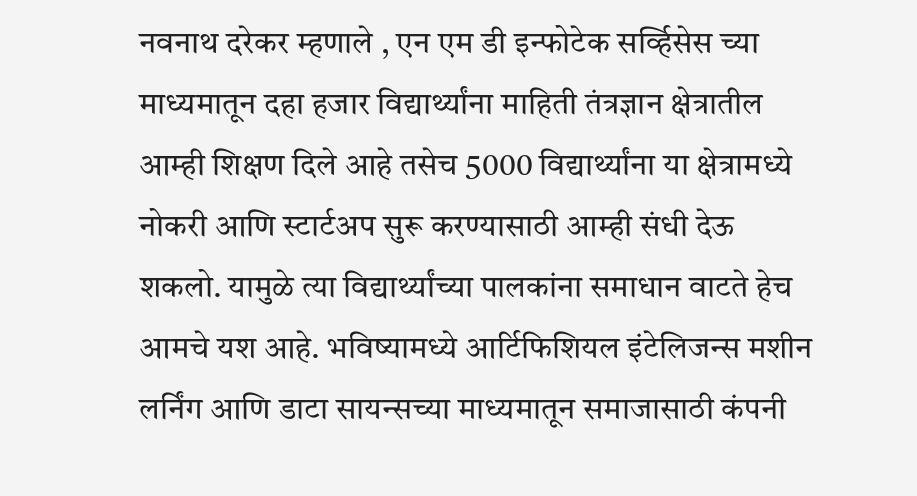नवनाथ दरेकर म्हणाले , एन एम डी इन्फोटेक सर्व्हिसेस च्या माध्यमातून दहा हजार विद्यार्थ्यांना माहिती तंत्रज्ञान क्षेत्रातील आम्ही शिक्षण दिले आहे तसेच 5000 विद्यार्थ्यांना या क्षेत्रामध्ये नोकरी आणि स्टार्टअप सुरू करण्यासाठी आम्ही संधी देऊ शकलो. यामुळे त्या विद्यार्थ्यांच्या पालकांना समाधान वाटते हेच आमचे यश आहे. भविष्यामध्ये आर्टिफिशियल इंटेलिजन्स मशीन लर्निंग आणि डाटा सायन्सच्या माध्यमातून समाजासाठी कंपनी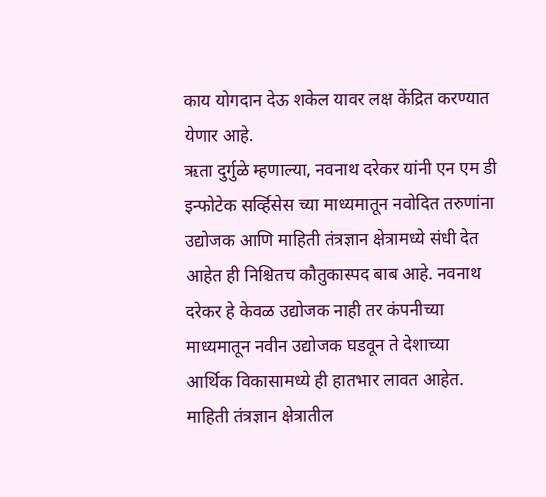काय योगदान देऊ शकेल यावर लक्ष केंद्रित करण्यात येणार आहे.
ऋता दुर्गुळे म्हणाल्या, नवनाथ दरेकर यांनी एन एम डी इन्फोटेक सर्व्हिसेस च्या माध्यमातून नवोदित तरुणांना उद्योजक आणि माहिती तंत्रज्ञान क्षेत्रामध्ये संधी देत आहेत ही निश्चितच कौतुकास्पद बाब आहे. नवनाथ दरेकर हे केवळ उद्योजक नाही तर कंपनीच्या माध्यमातून नवीन उद्योजक घडवून ते देशाच्या आर्थिक विकासामध्ये ही हातभार लावत आहेत.
माहिती तंत्रज्ञान क्षेत्रातील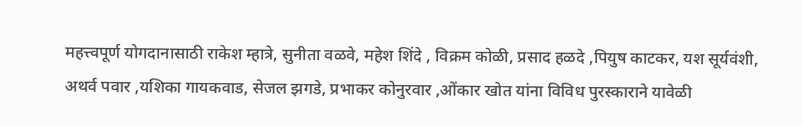महत्त्वपूर्ण योगदानासाठी राकेश म्हात्रे, सुनीता वळवे, महेश शिंदे , विक्रम कोळी, प्रसाद हळदे ,पियुष काटकर, यश सूर्यवंशी, अथर्व पवार ,यशिका गायकवाड, सेजल झगडे, प्रभाकर कोनुरवार ,ओंकार खोत यांना विविध पुरस्काराने यावेळी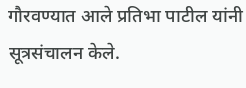गौरवण्यात आले प्रतिभा पाटील यांनी सूत्रसंचालन केले.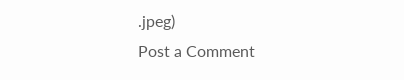.jpeg)
Post a Comment